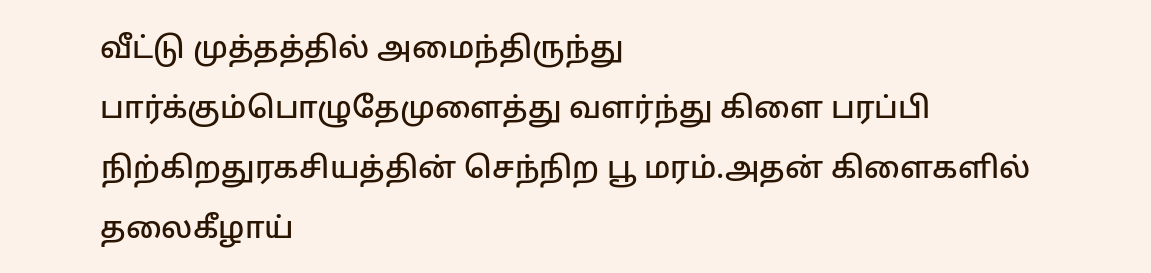வீட்டு முத்தத்தில் அமைந்திருந்து பார்க்கும்பொழுதேமுளைத்து வளர்ந்து கிளை பரப்பி நிற்கிறதுரகசியத்தின் செந்நிற பூ மரம்.அதன் கிளைகளில் தலைகீழாய்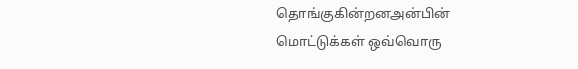தொங்குகின்றனஅன்பின் மொட்டுக்கள் ஒவ்வொரு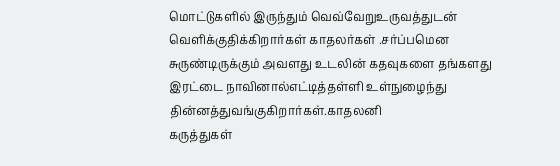மொட்டுகளில் இருந்தும் வெவ்வேறுஉருவத்துடன் வெளிக்குதிக்கிறார்கள் காதலர்கள் .சர்ப்பமென சுருண்டிருக்கும் அவளது உடலின் கதவுகளை தங்களது இரட்டை நாவினால்எட்டித்தள்ளி உள்நுழைந்து தின்னத்துவங்குகிறார்கள்.காதலனி
கருத்துகள்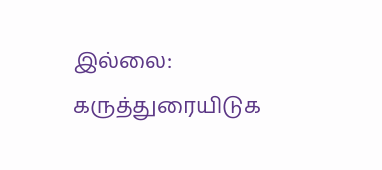இல்லை:
கருத்துரையிடுக